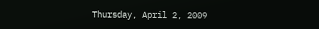Thursday, April 2, 2009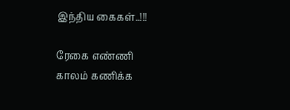இந்திய கைகள்..!!!

ரேகை எண்ணி
காலம் கணிக்க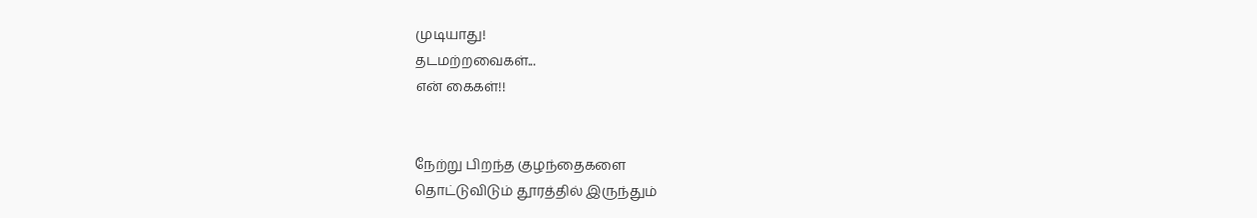முடியாது!
தடமற்றவைகள்...
என் கைகள்!!


நேற்று பிறந்த குழந்தைகளை
தொட்டுவிடும் தூரத்தில் இருந்தும்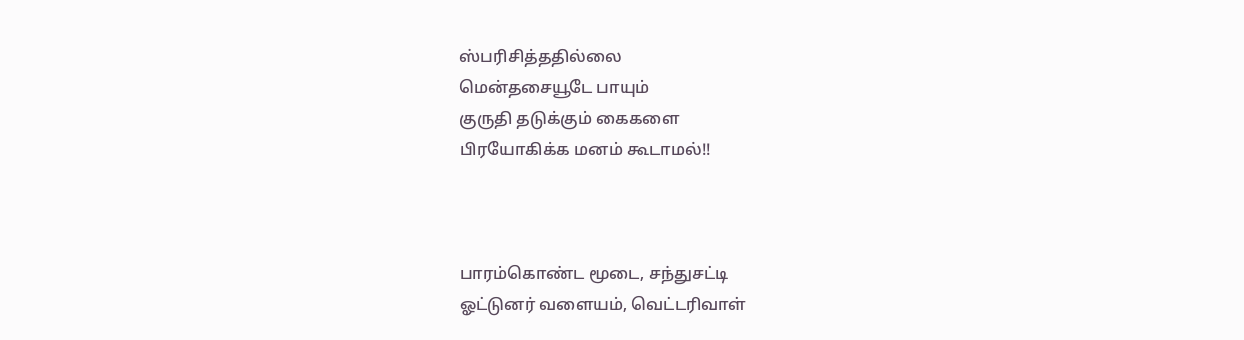ஸ்பரிசித்ததில்லை
மென்தசையூடே பாயும்
குருதி தடுக்கும் கைகளை
பிரயோகிக்க மனம் கூடாமல்!!



பாரம்கொண்ட மூடை, சந்துசட்டி
ஓட்டுனர் வளையம், வெட்டரிவாள்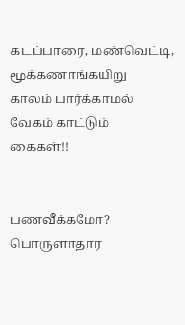கடப்பாரை, மண்வெட்டி, மூக்கணாங்கயிறு
காலம் பார்க்காமல் வேகம் காட்டும்
கைகள்!!


பணவீக்கமோ? பொருளாதார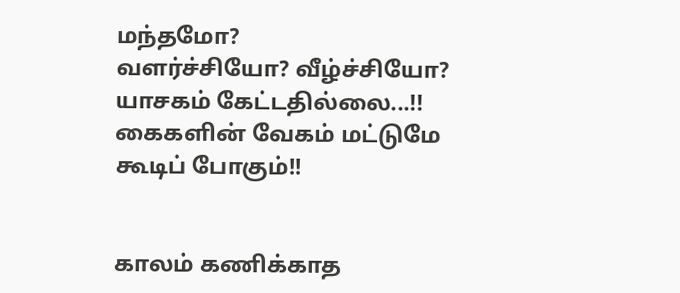மந்தமோ?
வளர்ச்சியோ? வீழ்ச்சியோ?
யாசகம் கேட்டதில்லை...!!
கைகளின் வேகம் மட்டுமே
கூடிப் போகும்!!


காலம் கணிக்காத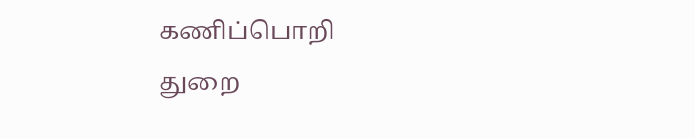கணிப்பொறி
துறை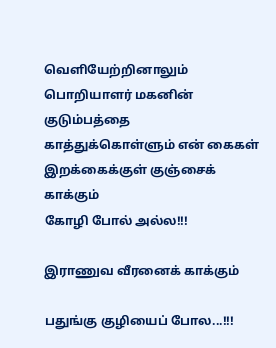வெளியேற்றினாலும்
பொறியாளர் மகனின் குடும்பத்தை
காத்துக்கொள்ளும் என் கைகள்
இறக்கைக்குள் குஞ்சைக் காக்கும்
கோழி போல் அல்ல!!!

இராணுவ வீரனைக் காக்கும்

பதுங்கு குழியைப் போல...!!!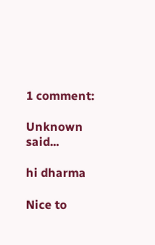1 comment:

Unknown said...

hi dharma

Nice to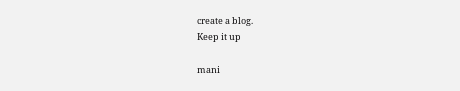create a blog.
Keep it up

mani